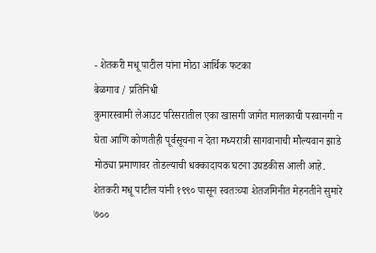- शेतकरी मधू पाटील यांना मोठा आर्थिक फटका
बेळगाव / प्रतिनिधी
कुमारस्वामी लेआउट परिसरातील एका खासगी जागेत मालकाची परवानगी न घेता आणि कोणतीही पूर्वसूचना न देता मध्यरात्री सागवानाची मौल्यवान झाडे मोठ्या प्रमाणावर तोडल्याची धक्कादायक घटना उघडकीस आली आहे.
शेतकरी मधू पाटील यांनी १९९० पासून स्वतःच्या शेतजमिनीत मेहनतीने सुमारे ७००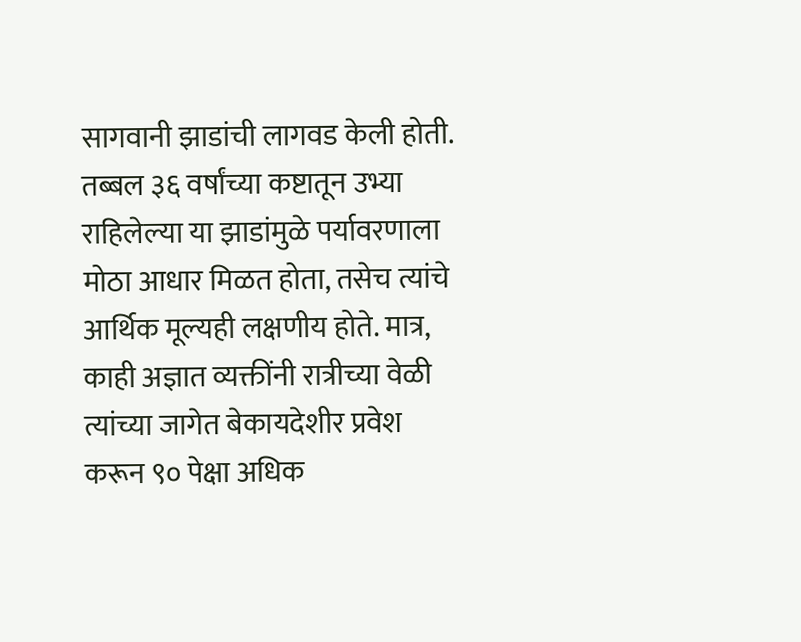सागवानी झाडांची लागवड केली होती. तब्बल ३६ वर्षांच्या कष्टातून उभ्या राहिलेल्या या झाडांमुळे पर्यावरणाला मोठा आधार मिळत होता, तसेच त्यांचे आर्थिक मूल्यही लक्षणीय होते. मात्र, काही अज्ञात व्यक्तींनी रात्रीच्या वेळी त्यांच्या जागेत बेकायदेशीर प्रवेश करून ९० पेक्षा अधिक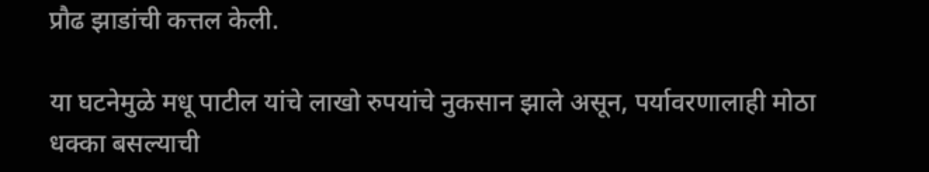प्रौढ झाडांची कत्तल केली.

या घटनेमुळे मधू पाटील यांचे लाखो रुपयांचे नुकसान झाले असून, पर्यावरणालाही मोठा धक्का बसल्याची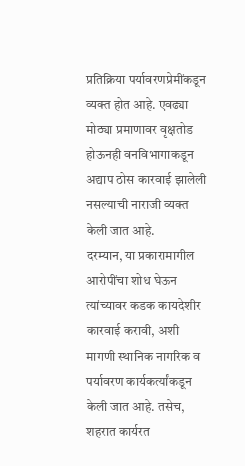प्रतिक्रिया पर्यावरणप्रेमींकडून व्यक्त होत आहे. एवढ्या मोठ्या प्रमाणावर वृक्षतोड होऊनही वनविभागाकडून अद्याप ठोस कारवाई झालेली नसल्याची नाराजी व्यक्त केली जात आहे.
दरम्यान, या प्रकारामागील आरोपींचा शोध घेऊन त्यांच्यावर कडक कायदेशीर कारवाई करावी, अशी मागणी स्थानिक नागरिक व पर्यावरण कार्यकर्त्यांकडून केली जात आहे. तसेच, शहरात कार्यरत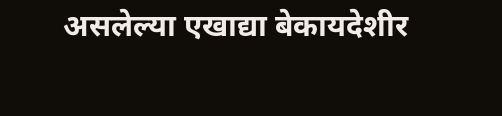असलेल्या एखाद्या बेकायदेशीर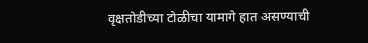वृक्षतोडीच्या टोळीचा यामागे हात असण्याची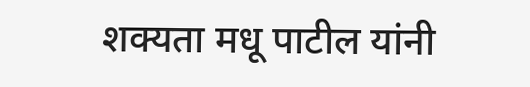शक्यता मधू पाटील यांनी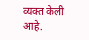व्यक्त केली आहे.